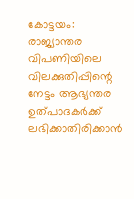കോട്ടയം: രാജ്യാന്തര വിപണിയിലെ വിലക്കുതിപ്പിന്റെ നേട്ടം ആഭ്യന്തര ഉത്പാദകർക്ക് ലഭിക്കാതിരിക്കാൻ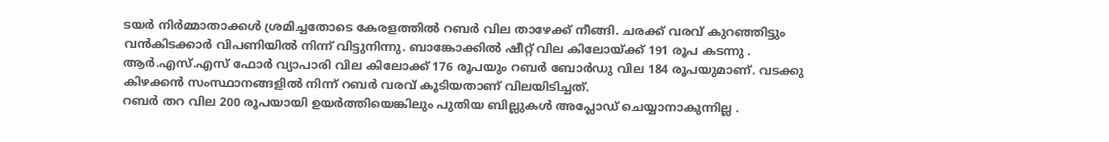ടയർ നിർമ്മാതാക്കൾ ശ്രമിച്ചതോടെ കേരളത്തിൽ റബർ വില താഴേക്ക് നീങ്ങി. ചരക്ക് വരവ് കുറഞ്ഞിട്ടും വൻകിടക്കാർ വിപണിയിൽ നിന്ന് വിട്ടുനിന്നു. ബാങ്കോക്കിൽ ഷീറ്റ് വില കിലോയ്ക്ക് 191 രൂപ കടന്നു . ആർ.എസ്.എസ് ഫോർ വ്യാപാരി വില കിലോക്ക് 176 രൂപയും റബർ ബോർഡു വില 184 രൂപയുമാണ്. വടക്കു കിഴക്കൻ സംസ്ഥാനങ്ങളിൽ നിന്ന് റബർ വരവ് കൂടിയതാണ് വിലയിടിച്ചത്.
റബർ തറ വില 200 രൂപയായി ഉയർത്തിയെങ്കിലും പുതിയ ബില്ലുകൾ അപ്ലോഡ് ചെയ്യാനാകുന്നില്ല .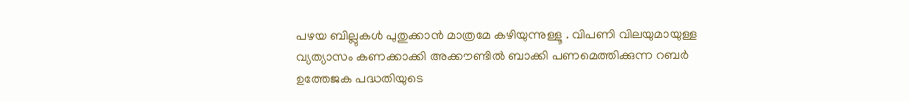പഴയ ബില്ലുകൾ പുതുക്കാൻ മാത്രമേ കഴിയുന്നുള്ളൂ . വിപണി വിലയുമായുള്ള വ്യത്യാസം കണക്കാക്കി അക്കൗണ്ടിൽ ബാക്കി പണമെത്തിക്കുന്ന റബർ ഉത്തേജക പദ്ധതിയുടെ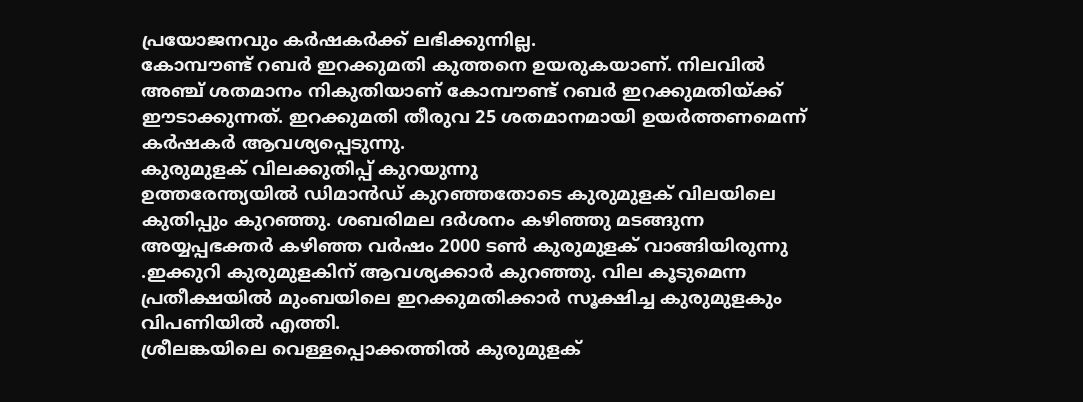പ്രയോജനവും കർഷകർക്ക് ലഭിക്കുന്നില്ല.
കോമ്പൗണ്ട് റബർ ഇറക്കുമതി കുത്തനെ ഉയരുകയാണ്. നിലവിൽ അഞ്ച് ശതമാനം നികുതിയാണ് കോമ്പൗണ്ട് റബർ ഇറക്കുമതിയ്ക്ക് ഈടാക്കുന്നത്. ഇറക്കുമതി തീരുവ 25 ശതമാനമായി ഉയർത്തണമെന്ന് കർഷകർ ആവശ്യപ്പെടുന്നു.
കുരുമുളക് വിലക്കുതിപ്പ് കുറയുന്നു
ഉത്തരേന്ത്യയിൽ ഡിമാൻഡ് കുറഞ്ഞതോടെ കുരുമുളക് വിലയിലെ കുതിപ്പും കുറഞ്ഞു. ശബരിമല ദർശനം കഴിഞ്ഞു മടങ്ങുന്ന അയ്യപ്പഭക്തർ കഴിഞ്ഞ വർഷം 2000 ടൺ കുരുമുളക് വാങ്ങിയിരുന്നു .ഇക്കുറി കുരുമുളകിന് ആവശ്യക്കാർ കുറഞ്ഞു. വില കൂടുമെന്ന പ്രതീക്ഷയിൽ മുംബയിലെ ഇറക്കുമതിക്കാർ സൂക്ഷിച്ച കുരുമുളകും വിപണിയിൽ എത്തി.
ശ്രീലങ്കയിലെ വെള്ളപ്പൊക്കത്തിൽ കുരുമുളക്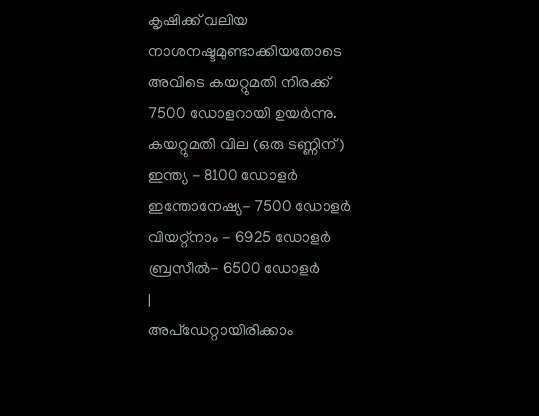കൃഷിക്ക് വലിയ നാശനഷ്ടമുണ്ടാക്കിയതോടെ അവിടെ കയറ്റുമതി നിരക്ക് 7500 ഡോളറായി ഉയർന്നു.
കയറ്റുമതി വില (ഒരു ടണ്ണിന്)
ഇന്ത്യ - 8100 ഡോളർ
ഇന്തോനേഷ്യ- 7500 ഡോളർ
വിയറ്റ്നാം - 6925 ഡോളർ
ബ്രസീൽ- 6500 ഡോളർ
|
അപ്ഡേറ്റായിരിക്കാം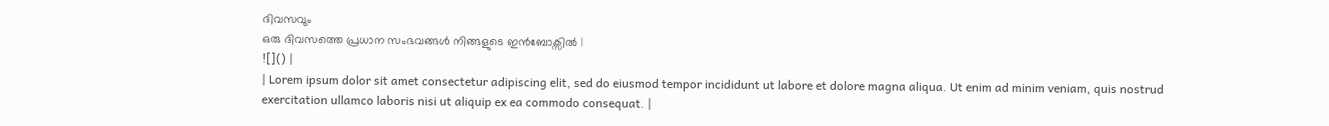ദിവസവും
ഒരു ദിവസത്തെ പ്രധാന സംഭവങ്ങൾ നിങ്ങളുടെ ഇൻബോക്സിൽ |
![]() |
| Lorem ipsum dolor sit amet consectetur adipiscing elit, sed do eiusmod tempor incididunt ut labore et dolore magna aliqua. Ut enim ad minim veniam, quis nostrud exercitation ullamco laboris nisi ut aliquip ex ea commodo consequat. |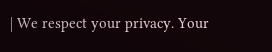| We respect your privacy. Your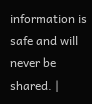information is safe and will never be shared. |